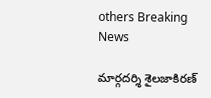others Breaking News

మార్గదర్శి శైలజాకిరణ్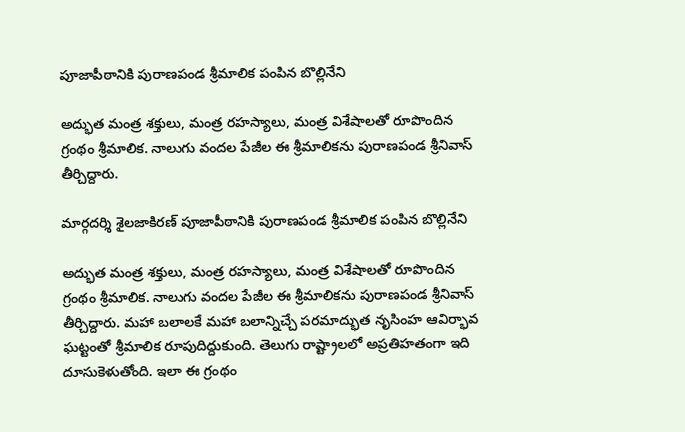పూజాపీఠానికి పురాణపండ శ్రీమాలిక పంపిన బొల్లినేని

అద్భుత మంత్ర శక్తులు, మంత్ర రహస్యాలు, మంత్ర విశేషాలతో రూపొందిన గ్రంథం శ్రీమాలిక. నాలుగు వందల పేజీల ఈ శ్రీమాలికను పురాణపండ శ్రీనివాస్ తీర్చిద్దారు.

మార్గదర్శి శైలజాకిరణ్ పూజాపీఠానికి పురాణపండ శ్రీమాలిక పంపిన బొల్లినేని

అద్భుత మంత్ర శక్తులు, మంత్ర రహస్యాలు, మంత్ర విశేషాలతో రూపొందిన గ్రంథం శ్రీమాలిక. నాలుగు వందల పేజీల ఈ శ్రీమాలికను పురాణపండ శ్రీనివాస్ తీర్చిద్దారు. మహా బలాలకే మహా బలాన్నిచ్చే పరమాద్భుత నృసింహ ఆవిర్భావ ఘట్టంతో శ్రీమాలిక రూపుదిద్దుకుంది. తెలుగు రాష్ట్రాలలో అప్రతిహతంగా ఇది దూసుకెళుతోంది. ఇలా ఈ గ్రంథం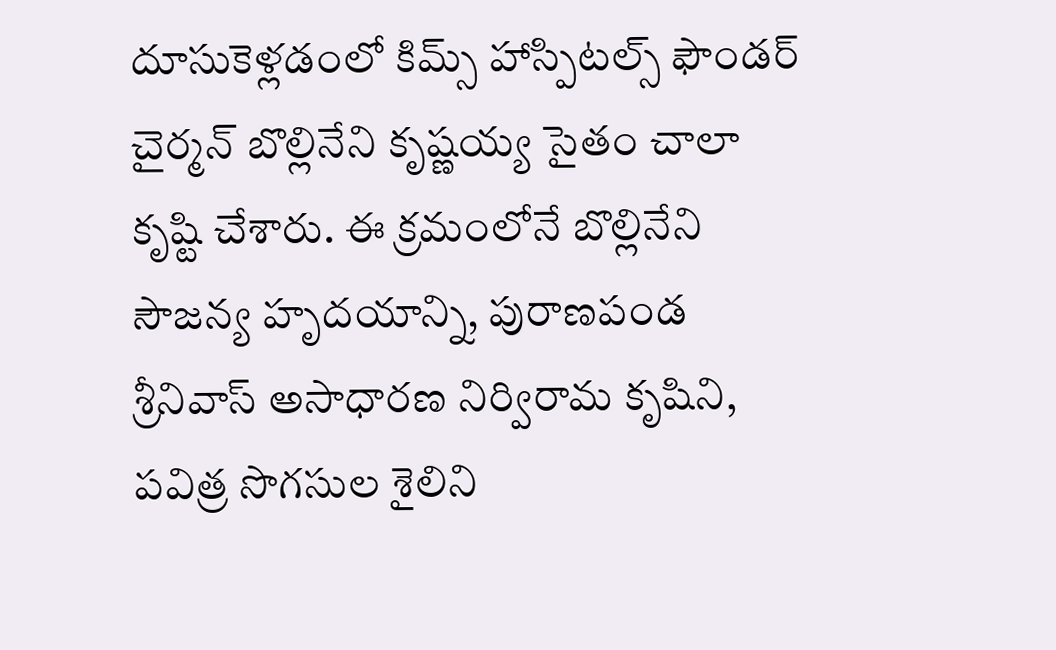దూసుకెళ్లడంలో కిమ్స్ హాస్పిటల్స్ ఫౌండర్ చైర్మన్ బొల్లినేని కృష్ణయ్య సైతం చాలా కృష్టి చేశారు. ఈ క్రమంలోనే బొల్లినేని సౌజన్య హృదయాన్ని, పురాణపండ శ్రీనివాస్ అసాధారణ నిర్విరామ కృషిని, పవిత్ర సొగసుల శైలిని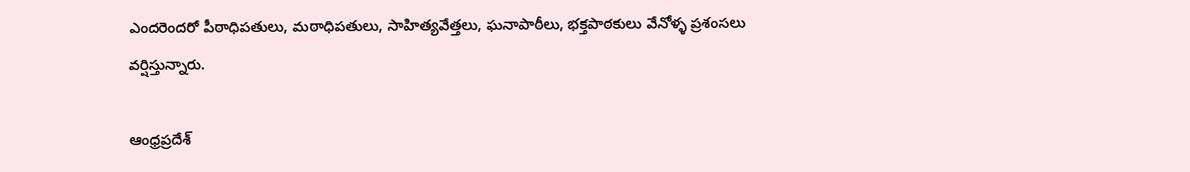ఎందరెందరో పీఠాధిపతులు, మఠాధిపతులు, సాహిత్యవేత్తలు, ఘనాపాఠీలు, భక్తపాఠకులు వేనోళ్ళ ప్రశంసలు వర్షిస్తున్నారు.

ఆంధ్రప్రదేశ్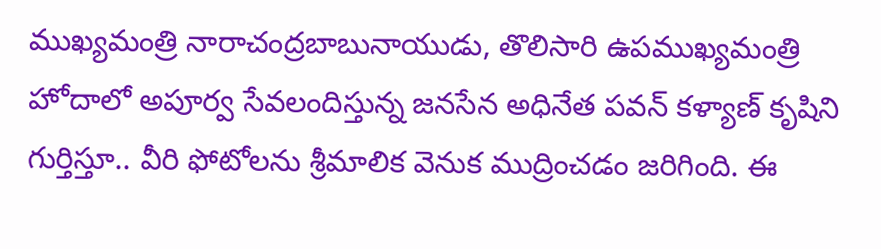ముఖ్యమంత్రి నారాచంద్రబాబునాయుడు, తొలిసారి ఉపముఖ్యమంత్రి హోదాలో అపూర్వ సేవలందిస్తున్న జనసేన అధినేత పవన్ కళ్యాణ్ కృషిని గుర్తిస్తూ.. వీరి ఫోటోలను శ్రీమాలిక వెనుక ముద్రించడం జరిగింది. ఈ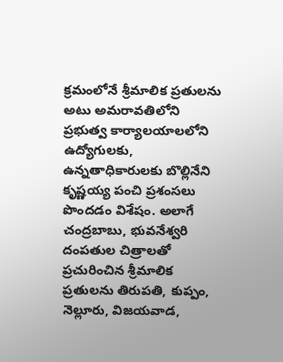క్రమంలోనే శ్రీమాలిక ప్రతులను అటు అమరావతిలోని ప్రభుత్వ కార్యాలయాలలోని ఉద్యోగులకు, ఉన్నతాధికారులకు బొల్లినేని కృష్ణయ్య పంచి ప్రశంసలు పొందడం విశేషం. అలాగే చంద్రబాబు, భువనేశ్వరి దంపతుల చిత్రాలతో ప్రచురించిన శ్రీమాలిక ప్రతులను తిరుపతి, కుప్పం, నెల్లూరు, విజయవాడ,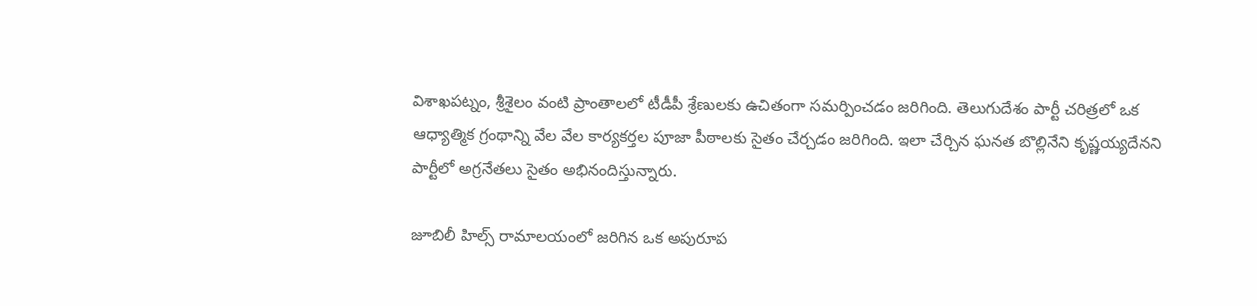విశాఖపట్నం, శ్రీశైలం వంటి ప్రాంతాలలో టీడీపీ శ్రేణులకు ఉచితంగా సమర్పించడం జరిగింది. తెలుగుదేశం పార్టీ చరిత్రలో ఒక ఆధ్యాత్మిక గ్రంథాన్ని వేల వేల కార్యకర్తల పూజా పీఠాలకు సైతం చేర్చడం జరిగింది. ఇలా చేర్చిన ఘనత బొల్లినేని కృష్ణయ్యదేనని పార్టీలో అగ్రనేతలు సైతం అభినందిస్తున్నారు.

జూబిలీ హిల్స్ రామాలయంలో జరిగిన ఒక అపురూప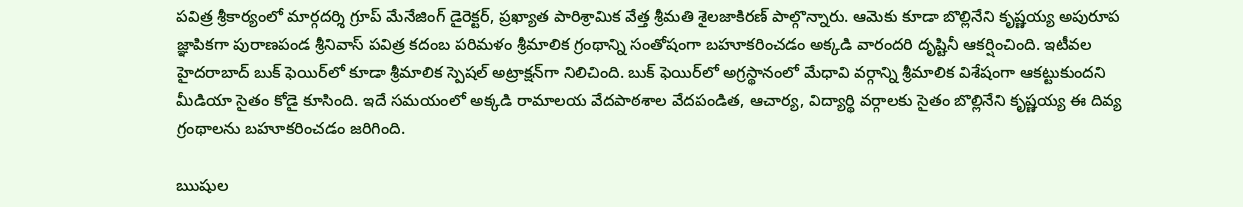పవిత్ర శ్రీకార్యంలో మార్గదర్శి గ్రూప్ మేనేజింగ్ డైరెక్టర్, ప్రఖ్యాత పారిశ్రామిక వేత్త శ్రీమతి శైలజాకిరణ్ పాల్గొన్నారు. ఆమెకు కూడా బొల్లినేని కృష్ణయ్య అపురూప జ్ఞాపికగా పురాణపండ శ్రీనివాస్ పవిత్ర కదంబ పరిమళం శ్రీమాలిక గ్రంథాన్ని సంతోషంగా బహూకరించడం అక్కడి వారందరి దృష్టినీ ఆకర్షించింది. ఇటీవల హైదరాబాద్ బుక్ ఫెయిర్‌లో కూడా శ్రీమాలిక స్పెషల్ అట్రాక్షన్‌గా నిలిచింది. బుక్ ఫెయిర్‌లో అగ్రస్థానంలో మేధావి వర్గాన్ని శ్రీమాలిక విశేషంగా ఆకట్టుకుందని మీడియా సైతం కోడై కూసింది. ఇదే సమయంలో అక్కడి రామాలయ వేదపాఠశాల వేదపండిత, ఆచార్య, విద్యార్థి వర్గాలకు సైతం బొల్లినేని కృష్ణయ్య ఈ దివ్య గ్రంథాలను బహూకరించడం జరిగింది.

ఋషుల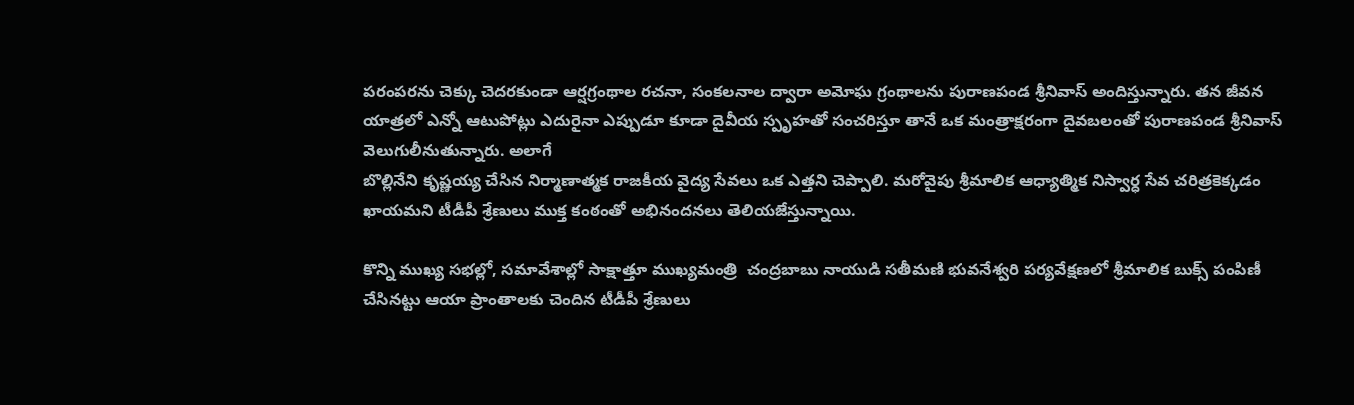పరంపరను చెక్కు చెదరకుండా ఆర్షగ్రంథాల రచనా, సంకలనాల ద్వారా అమోఘ గ్రంథాలను పురాణపండ శ్రీనివాస్ అందిస్తున్నారు. తన జీవన యాత్రలో ఎన్నో ఆటుపోట్లు ఎదురైనా ఎప్పుడూ కూడా దైవీయ స్పృహతో సంచరిస్తూ తానే ఒక మంత్రాక్షరంగా దైవబలంతో పురాణపండ శ్రీనివాస్ వెలుగులీనుతున్నారు. అలాగే
బొల్లినేని కృష్ణయ్య చేసిన నిర్మాణాత్మక రాజకీయ వైద్య సేవలు ఒక ఎత్తని చెప్పాలి. మరోవైపు శ్రీమాలిక ఆధ్యాత్మిక నిస్వార్ధ సేవ చరిత్రకెక్కడం ఖాయమని టీడీపీ శ్రేణులు ముక్త కంఠంతో అభినందనలు తెలియజేస్తున్నాయి.

కొన్ని ముఖ్య సభల్లో, సమావేశాల్లో సాక్షాత్తూ ముఖ్యమంత్రి  చంద్రబాబు నాయుడి సతీమణి భువనేశ్వరి పర్యవేక్షణలో శ్రీమాలిక బుక్స్ పంపిణీ చేసినట్టు ఆయా ప్రాంతాలకు చెందిన టీడీపీ శ్రేణులు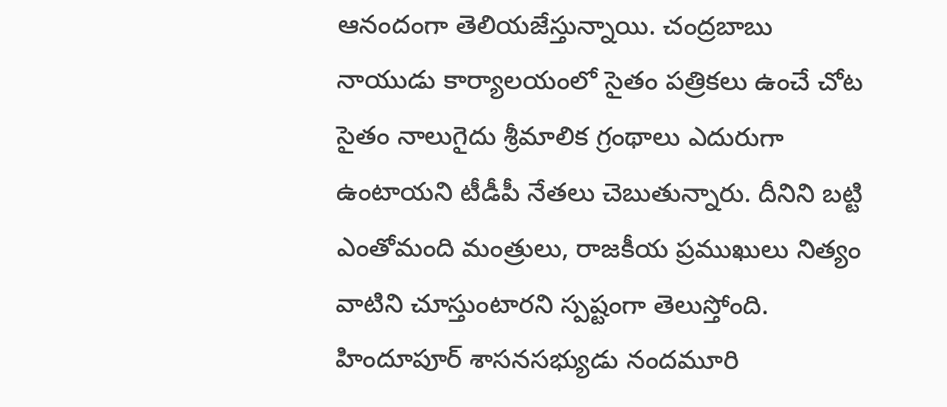ఆనందంగా తెలియజేస్తున్నాయి. చంద్రబాబు నాయుడు కార్యాలయంలో సైతం పత్రికలు ఉంచే చోట సైతం నాలుగైదు శ్రీమాలిక గ్రంథాలు ఎదురుగా ఉంటాయని టీడీపీ నేతలు చెబుతున్నారు. దీనిని బట్టి ఎంతోమంది మంత్రులు, రాజకీయ ప్రముఖులు నిత్యం వాటిని చూస్తుంటారని స్పష్టంగా తెలుస్తోంది.  హిందూపూర్ శాసనసభ్యుడు నందమూరి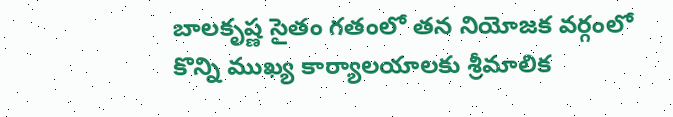బాలకృష్ణ సైతం గతంలో తన నియోజక వర్గంలో కొన్ని ముఖ్య కార్యాలయాలకు శ్రీమాలిక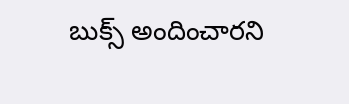బుక్స్ అందించారని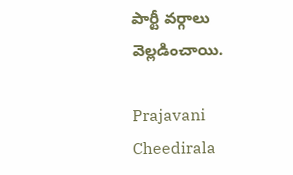పార్టీ వర్గాలు వెల్లడించాయి.

Prajavani Cheedirala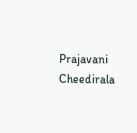Prajavani Cheedirala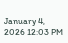January 4, 2026 12:03 PM